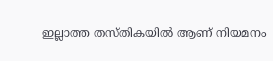ഇല്ലാത്ത തസ്തികയില്‍ ആണ് നിയമനം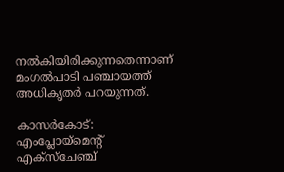നല്‍കിയിരിക്കുന്നതെന്നാണ് മംഗല്‍പാടി പഞ്ചായത്ത് അധികൃതര്‍ പറയുന്നത്.

കാസര്‍കോട്: എംപ്ലോയ്മെന്‍റ് എക്സ്ചേഞ്ച്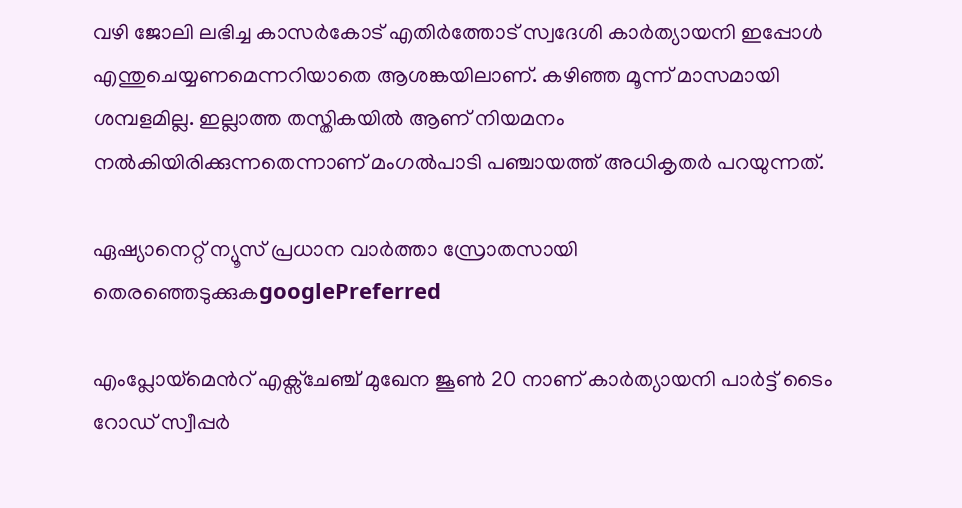വഴി ജോലി ലഭിച്ച കാസര്‍കോട് എതിര്‍ത്തോട് സ്വദേശി കാര്‍ത്യായനി ഇപ്പോള്‍ എന്തുചെയ്യണമെന്നറിയാതെ ആശങ്കയിലാണ്. കഴിഞ്ഞ മൂന്ന് മാസമായി ശമ്പളമില്ല. ഇല്ലാത്ത തസ്തികയില്‍ ആണ് നിയമനം നല്‍കിയിരിക്കുന്നതെന്നാണ് മംഗല്‍പാടി പഞ്ചായത്ത് അധികൃതര്‍ പറയുന്നത്.

ഏഷ്യാനെറ്റ് ന്യൂസ് പ്രധാന വാർത്താ സ്രോതസായി തെരഞ്ഞെടുക്കുകgooglePreferred

എംപ്ലോയ്മെന്‍റ് എക്സ്‍ചേഞ്ച് മുഖേന ജൂണ്‍ 20 നാണ് കാര്‍ത്യായനി പാര്‍ട്ട് ടൈം റോഡ് സ്വീപ്പര്‍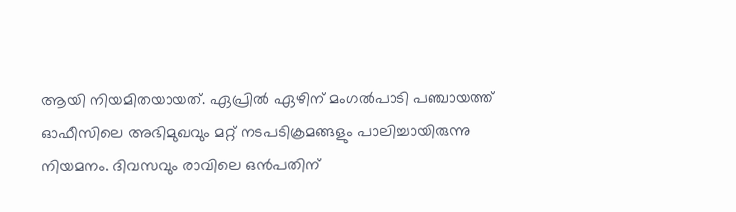ആയി നിയമിതയായത്. ഏപ്രില്‍ ഏഴിന് മംഗല്‍പാടി പഞ്ചായത്ത് ഓഫീസിലെ അഭിമുഖവും മറ്റ് നടപടിക്രമങ്ങളും പാലിച്ചായിരുന്നു നിയമനം. ദിവസവും രാവിലെ ഒന്‍പതിന്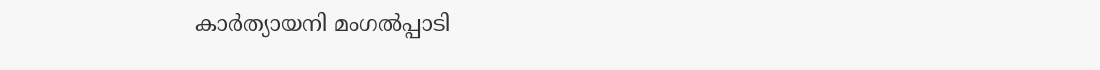കാര്‍ത്യായനി മംഗല്‍പ്പാടി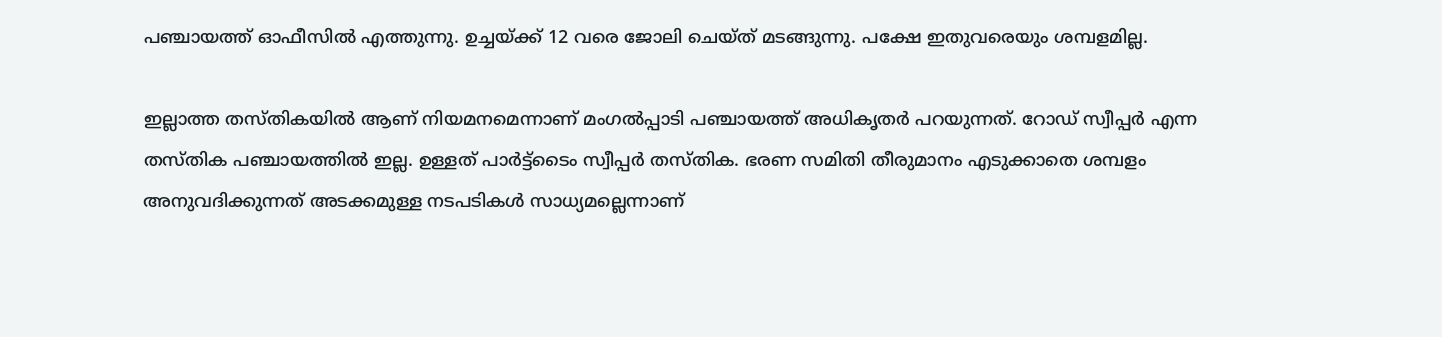പഞ്ചായത്ത് ഓഫീസില്‍ എത്തുന്നു. ഉച്ചയ്ക്ക് 12 വരെ ജോലി ചെയ്ത് മടങ്ങുന്നു. പക്ഷേ ഇതുവരെയും ശമ്പളമില്ല.

ഇല്ലാത്ത തസ്തികയില്‍ ആണ് നിയമനമെന്നാണ് മംഗല്‍പ്പാടി പഞ്ചായത്ത് അധികൃതര്‍ പറയുന്നത്. റോഡ് സ്വീപ്പര്‍ എന്ന തസ്തിക പഞ്ചായത്തില്‍ ഇല്ല. ഉള്ളത് പാര്‍ട്ട്ടൈം സ്വീപ്പര്‍ തസ്തിക. ഭരണ സമിതി തീരുമാനം എടുക്കാതെ ശമ്പളം അനുവദിക്കുന്നത് അടക്കമുള്ള നടപടികള്‍ സാധ്യമല്ലെന്നാണ്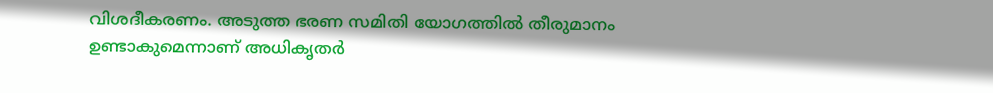വിശദീകരണം. അടുത്ത ഭരണ സമിതി യോഗത്തില്‍ തീരുമാനം ഉണ്ടാകുമെന്നാണ് അധികൃതര്‍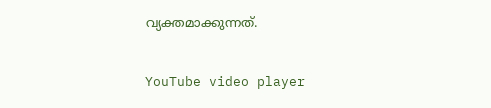വ്യക്തമാക്കുന്നത്.

YouTube video player